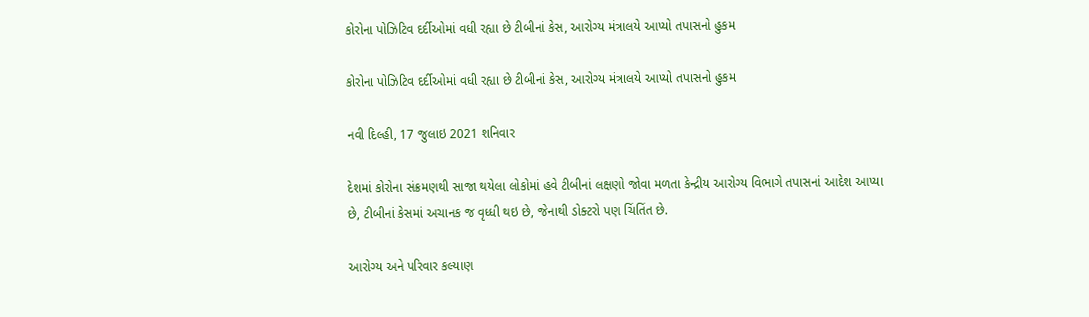કોરોના પોઝિટિવ દર્દીઓમાં વધી રહ્યા છે ટીબીનાં કેસ, આરોગ્ય મંત્રાલયે આપ્યો તપાસનો હુકમ

કોરોના પોઝિટિવ દર્દીઓમાં વધી રહ્યા છે ટીબીનાં કેસ, આરોગ્ય મંત્રાલયે આપ્યો તપાસનો હુકમ

નવી દિલ્હી, 17 જુલાઇ 2021 શનિવાર

દેશમાં કોરોના સંક્રમણથી સાજા થયેલા લોકોમાં હવે ટીબીનાં લક્ષણો જોવા મળતા કેન્દ્રીય આરોગ્ય વિભાગે તપાસનાં આદેશ આપ્યા છે, ટીબીનાં કેસમાં અચાનક જ વૃધ્ધી થઇ છે, જેનાથી ડોક્ટરો પણ ચિંતિંત છે.

આરોગ્ય અને પરિવાર કલ્યાણ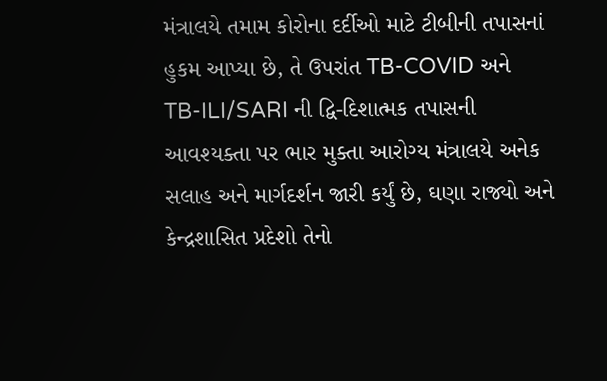મંત્રાલયે તમામ કોરોના દર્દીઓ માટે ટીબીની તપાસનાં હુકમ આપ્યા છે, તે ઉપરાંત TB-COVID અને TB-ILI/SARI ની દ્વિ-દિશાત્મક તપાસની આવશ્યક્તા પર ભાર મુક્તા આરોગ્ય મંત્રાલયે અનેક સલાહ અને માર્ગદર્શન જારી કર્યું છે, ઘણા રાજ્યો અને કેન્દ્રશાસિત પ્રદેશો તેનો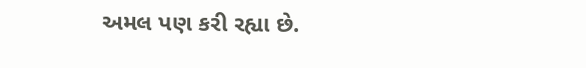અમલ પણ કરી રહ્યા છે.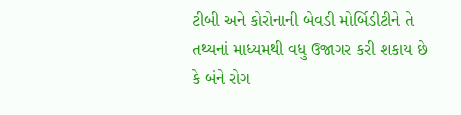ટીબી અને કોરોનાની બેવડી મોર્બિડીટીને તે તથ્યનાં માધ્યમથી વધુ ઉજાગર કરી શકાય છે કે બંને રોગ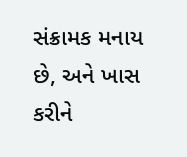સંક્રામક મનાય છે, અને ખાસ કરીને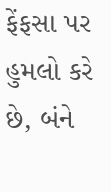ફેંફસા પર હુમલો કરે છે, બંને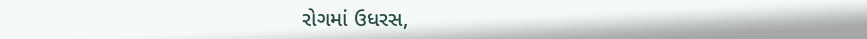રોગમાં ઉધરસ,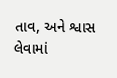તાવ, અને શ્વાસ લેવામાં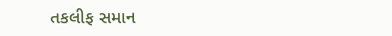તકલીફ સમાન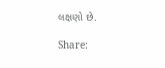લક્ષણો છે.

Share: